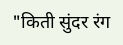"किती सुंदर रंग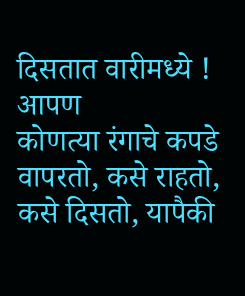दिसतात वारीमध्ये ! आपण
कोणत्या रंगाचे कपडे वापरतो, कसे राहतो, कसे दिसतो, यापैकी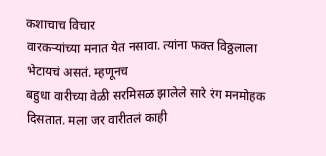कशाचाच विचार
वारकऱ्यांच्या मनात येत नसावा. त्यांना फक्त विठ्ठलाला भेटायचं असतं. म्हणूनच
बहुधा वारीच्या वेळी सरमिसळ झालेले सारे रंग मनमोहक दिसतात. मला जर वारीतलं काही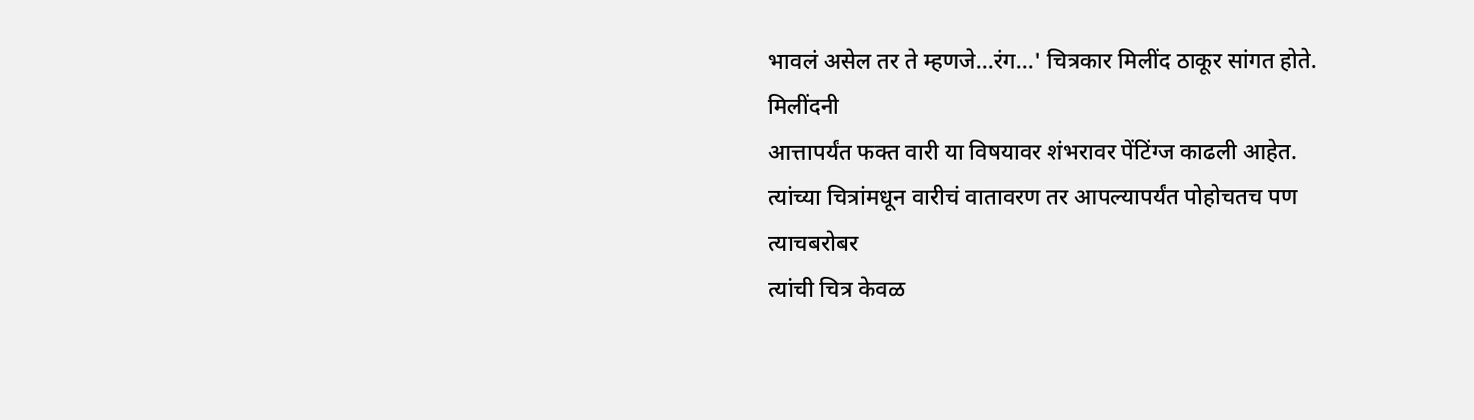भावलं असेल तर ते म्हणजे...रंग...' चित्रकार मिलींद ठाकूर सांगत होते. मिलींदनी
आत्तापर्यंत फक्त वारी या विषयावर शंभरावर पेंटिंग्ज काढली आहेत.
त्यांच्या चित्रांमधून वारीचं वातावरण तर आपल्यापर्यंत पोहोचतच पण त्याचबरोबर
त्यांची चित्र केवळ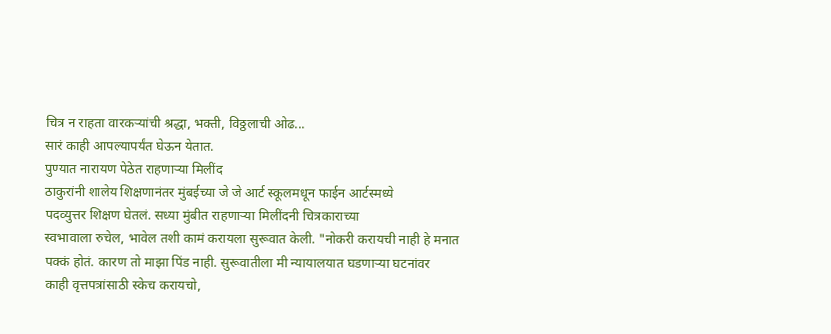चित्र न राहता वारकऱ्यांची श्रद्धा, भक्ती, विठ्ठलाची ओढ...
सारं काही आपल्यापर्यंत घेऊन येतात.
पुण्यात नारायण पेठेत राहणाऱ्या मिलींद
ठाकुरांनी शालेय शिक्षणानंतर मुंबईच्या जे जे आर्ट स्कूलमधून फाईन आर्टस्मध्ये
पदव्युत्तर शिक्षण घेतलं. सध्या मुंबीत राहणाऱ्या मिलींदनी चित्रकाराच्या
स्वभावाला रुचेल, भावेल तशी कामं करायला सुरूवात केली. "नोकरी करायची नाही हे मनात
पक्कं होतं. कारण तो माझा पिंड नाही. सुरूवातीला मी न्यायालयात घडणाऱ्या घटनांवर
काही वृत्तपत्रांसाठी स्केच करायचो,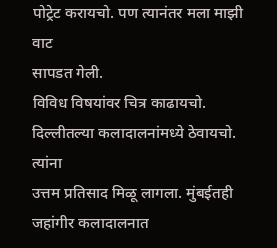पोट्रेट करायचो. पण त्यानंतर मला माझी वाट
सापडत गेली.
विविध विषयांवर चित्र काढायचो. दिल्लीतल्या कलादालनांमध्ये ठेवायचो. त्यांना
उत्तम प्रतिसाद मिळू लागला. मुंबईतही जहांगीर कलादालनात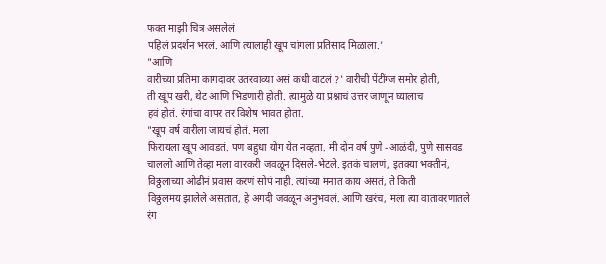फक्त माझी चित्र असलेलं
पहिलं प्रदर्शन भरलं. आणि त्यालाही खूप चांगला प्रतिसाद मिळाला.'
"आणि
वारीच्या प्रतिमा कागदावर उतरवाव्या असं कधी वाटलं ?' वारीची पेंटींग्ज समोर होती,
ती खूप खरी, थेट आणि भिडणारी होती. त्यामुळे या प्रश्नाचं उत्तर जाणून घ्यालाच
हवं होतं. रंगांचा वापर तर विशेष भावत होता.
"खूप वर्ष वारीला जायचं होतं. मला
फिरायला खूप आवडतं. पण बहुधा योग येत नव्हता. मी दोन वर्ष पुणे -आळंदी, पुणे सासवड
चाललो आणि तेव्हा मला वारकरी जवळून दिसले-भेटले. इतकं चालणं, इतक्या भक्तीनं,
विठ्ठलाच्या ओढीनं प्रवास करणं सोपं नाही. त्यांच्या मनात काय असतं, ते किती
विठ्ठलमय झालेले असतात, हे अगदी जवळून अनुभवलं. आणि खरंच, मला त्या वातावरणातले
रंग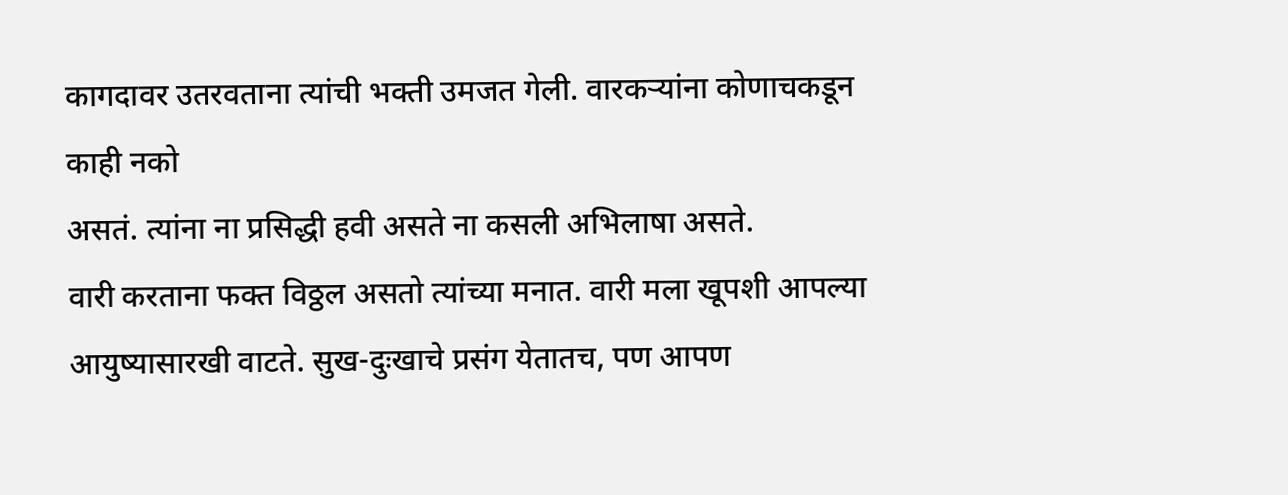कागदावर उतरवताना त्यांची भक्ती उमजत गेली. वारकऱ्यांना कोणाचकडून काही नको
असतं. त्यांना ना प्रसिद्धी हवी असते ना कसली अभिलाषा असते.
वारी करताना फक्त विठ्ठल असतो त्यांच्या मनात. वारी मला खूपशी आपल्या
आयुष्यासारखी वाटते. सुख-दुःखाचे प्रसंग येतातच, पण आपण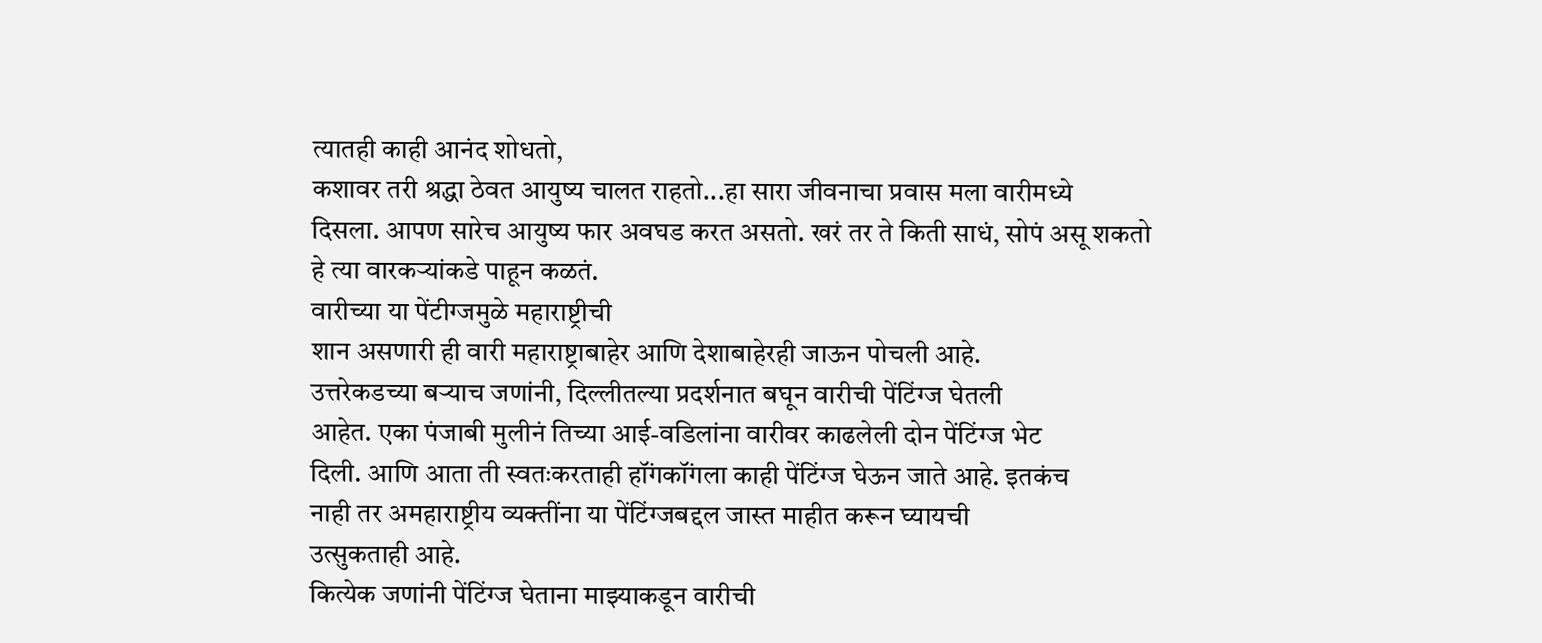त्यातही काही आनंद शोधतो,
कशावर तरी श्रद्धा ठेवत आयुष्य चालत राहतो...हा सारा जीवनाचा प्रवास मला वारीमध्ये
दिसला. आपण सारेच आयुष्य फार अवघड करत असतो. खरं तर ते किती साधं, सोपं असू शकतो
हे त्या वारकऱ्यांकडे पाहून कळतं.
वारीच्या या पेंटीग्जमुळे महाराष्ट्रीची
शान असणारी ही वारी महाराष्ट्राबाहेर आणि देशाबाहेरही जाऊन पोचली आहे.
उत्तरेकडच्या बऱ्याच जणांनी, दिल्लीतल्या प्रदर्शनात बघून वारीची पेंटिंग्ज घेतली
आहेत. एका पंजाबी मुलीनं तिच्या आई-वडिलांना वारीवर काढलेली दोन पेंटिंग्ज भेट
दिली. आणि आता ती स्वतःकरताही हॉंगकॉंगला काही पेंटिंग्ज घेऊन जाते आहे. इतकंच
नाही तर अमहाराष्ट्रीय व्यक्तींना या पेंटिंग्जबद्दल जास्त माहीत करून घ्यायची
उत्सुकताही आहे.
कित्येक जणांनी पेंटिंग्ज घेताना माझ्याकडून वारीची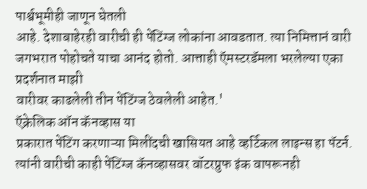पार्श्वभूमीही जाणून घेतली
आहे. देशाबाहेरही वारीची ही पेंटिंग्ज लोकांना आवडतात. त्या निमित्तानं वारी
जगभरात पोहोचते याचा आनंद होतो. आत्ताही ऍमस्टरडॅमला भरलेल्या एका प्रदर्शनात माझी
वारीवर काढलेली तीन पेंटिंग्ज ठेवलेली आहेत.'
ऍक्रेलिक ऑन कॅनव्हास या
प्रकारात पेंटिंग करणाऱ्या मिलींदची खासियत आहे व्हर्टिकल लाइन्स हा पॅटर्न.
त्यांनी वारीची काही पेंटिंग्ज कॅनव्हासवर वॉटरप्रुफ इंक वापरूनही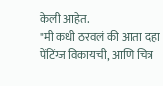केली आहेत.
"मी कधी ठरवलं की आता दहा पेंटिंग्ज विकायची, आणि चित्र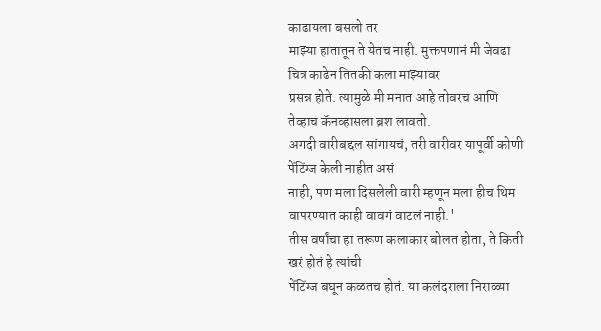काढायला बसलो तर
माझ्या हातातून ते येतच नाही. मुक्तपणानं मी जेवढा चित्र काढेन तितकी कला माझ्यावर
प्रसन्न होते. त्यामुळे मी मनात आहे तोवरच आणि तेव्हाच कॅनव्हासला ब्रश लावतो.
अगदी वारीबद्दल सांगायचं, तरी वारीवर यापूर्वी कोणी पेंटिंग्ज केली नाहीत असं
नाही, पण मला दिसलेली वारी म्हणून मला हीच थिम वापरण्यात काही वावगं वाटलं नाही.'
तीस वर्षांचा हा तरूण कलाकार बोलत होता, ते किती खरं होतं हे त्यांची
पेंटिंग्ज बघून कळतच होतं. या कलंदराला निराळ्या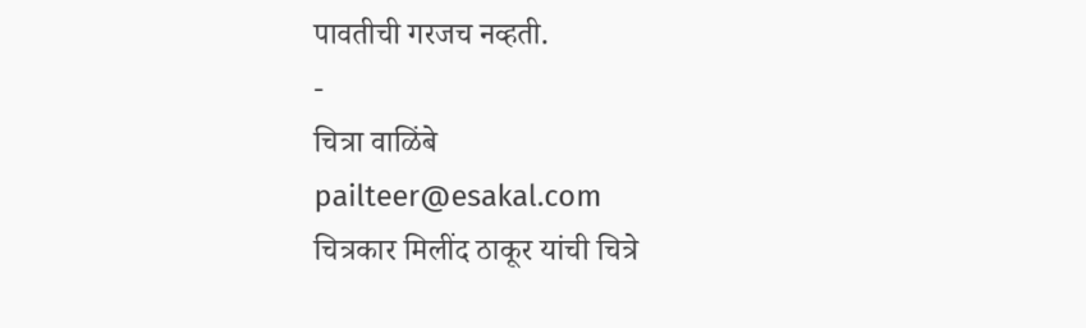पावतीची गरजच नव्हती.
-
चित्रा वाळिंबे
pailteer@esakal.com
चित्रकार मिलींद ठाकूर यांची चित्रे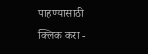पाहण्यासाठी क्लिक करा -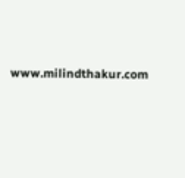www.milindthakur.com